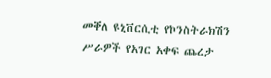መቐለ ዩኒቨርሲቲ የኮንስትራክሽን ሥራዎች የአገር አቀፍ ጨረታ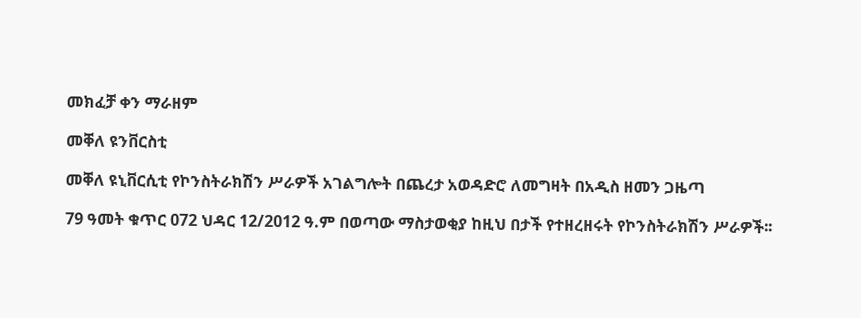መክፈቻ ቀን ማራዘም

መቐለ ዩንቨርስቲ

መቐለ ዩኒቨርሲቲ የኮንስትራክሽን ሥራዎች አገልግሎት በጨረታ አወዳድሮ ለመግዛት በአዲስ ዘመን ጋዜጣ

79 ዓመት ቁጥር 072 ህዳር 12/2012 ዓ.ም በወጣው ማስታወቂያ ከዚህ በታች የተዘረዘሩት የኮንስትራክሽን ሥራዎች፡፡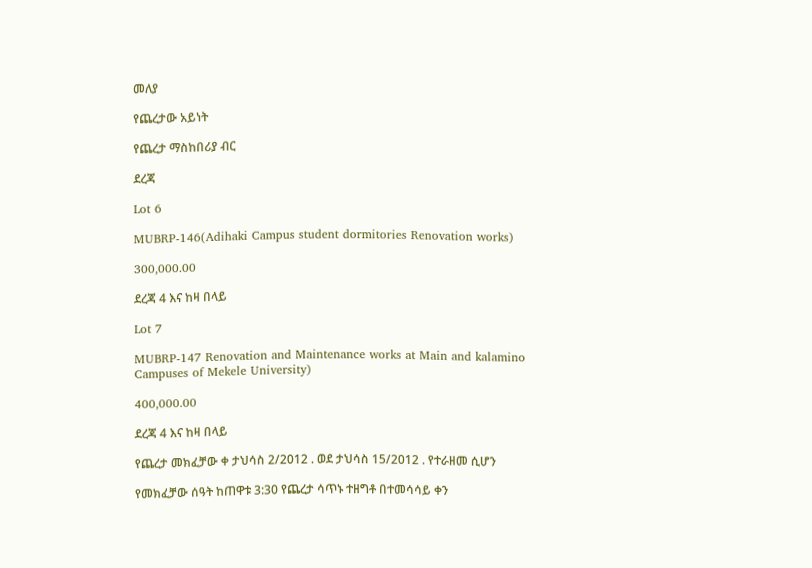መለያ

የጨረታው አይነት

የጨረታ ማስከበሪያ ብር

ደረጃ

Lot 6

MUBRP-146(Adihaki Campus student dormitories Renovation works)

300,000.00

ደረጃ 4 እና ከዛ በላይ

Lot 7

MUBRP-147 Renovation and Maintenance works at Main and kalamino Campuses of Mekele University)

400,000.00

ደረጃ 4 እና ከዛ በላይ

የጨረታ መክፈቻው ቀ ታህሳስ 2/2012 . ወደ ታህሳስ 15/2012 . የተራዘመ ሲሆን

የመክፈቻው ሰዓት ከጠዋቱ 3:30 የጨረታ ሳጥኑ ተዘግቶ በተመሳሳይ ቀን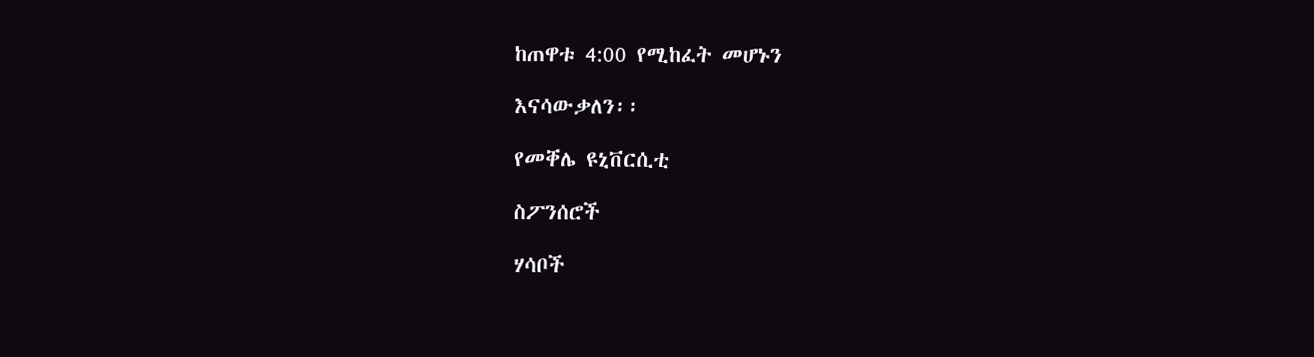ከጠዋቱ 4:00 የሚከፈት መሆኑን

እናሳውቃለን፡፡

የመቐሌ ዩኒቨርሲቲ

ስፖንሰሮች

ሃሳቦች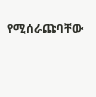የሚሰራጩባቸው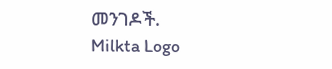መንገዶች.
Milkta Logo